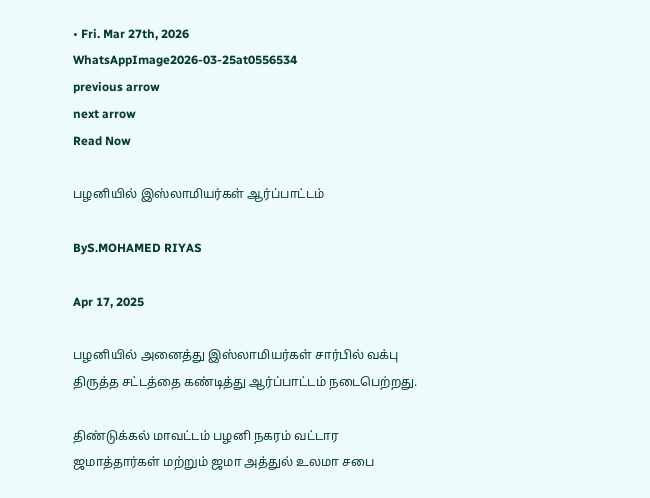• Fri. Mar 27th, 2026
WhatsAppImage2026-03-25at0556534
previous arrow
next arrow
Read Now

பழனியில் இஸ்லாமியர்கள் ஆர்ப்பாட்டம்

ByS.MOHAMED RIYAS

Apr 17, 2025

பழனியில் அனைத்து இஸ்லாமியர்கள் சார்பில் வக்பு திருத்த சட்டத்தை கண்டித்து ஆர்ப்பாட்டம் நடைபெற்றது.

திண்டுக்கல் மாவட்டம் பழனி நகரம் வட்டார ஜமாத்தார்கள் மற்றும் ஜமா அத்துல் உலமா சபை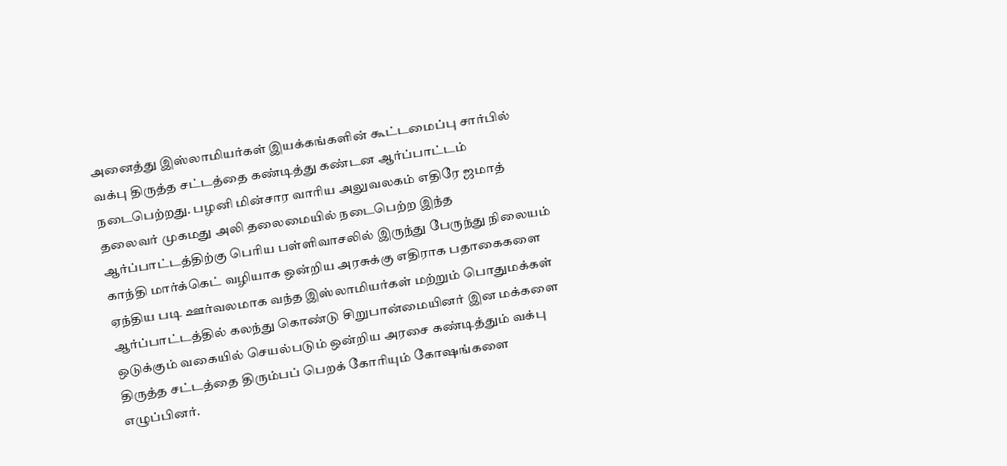அனைத்து இஸ்லாமியர்கள் இயக்கங்களின் கூட்டமைப்பு சார்பில் வக்பு திருத்த சட்டத்தை கண்டித்து கண்டன ஆர்ப்பாட்டம் நடைபெற்றது. பழனி மின்சார வாரிய அலுவலகம் எதிரே ஜமாத் தலைவர் முகமது அலி தலைமையில் நடைபெற்ற இந்த ஆர்ப்பாட்டத்திற்கு பெரிய பள்ளிவாசலில் இருந்து பேருந்து நிலையம் காந்தி மார்க்கெட் வழியாக ஒன்றிய அரசுக்கு எதிராக பதாகைகளை ஏந்திய படி ஊர்வலமாக வந்த இஸ்லாமியர்கள் மற்றும் பொதுமக்கள் ஆர்ப்பாட்டத்தில் கலந்து கொண்டு சிறுபான்மையினர் இன மக்களை ஒடுக்கும் வகையில் செயல்படும் ஒன்றிய அரசை கண்டித்தும் வக்பு திருத்த சட்டத்தை திரும்பப் பெறக் கோரியும் கோஷங்களை எழுப்பினர்.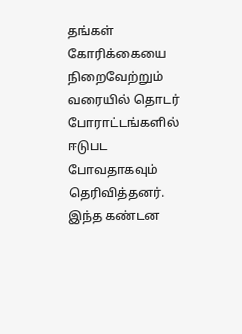தங்கள் கோரிக்கையை நிறைவேற்றும் வரையில் தொடர் போராட்டங்களில் ஈடுபட போவதாகவும் தெரிவித்தனர். இந்த கண்டன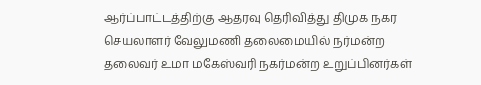ஆர்ப்பாட்டத்திற்கு ஆதரவு தெரிவித்து திமுக நகர செயலாளர் வேலுமணி தலைமையில் நர்மன்ற தலைவர் உமா மகேஸ்வரி நகர்மன்ற உறுப்பினர்கள்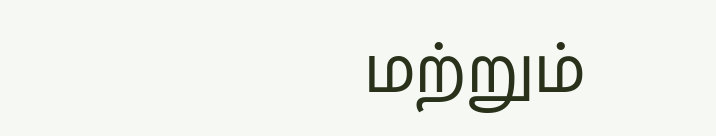மற்றும்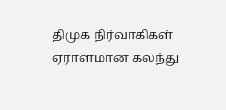திமுக நிர்வாகிகள் ஏராளமான கலந்து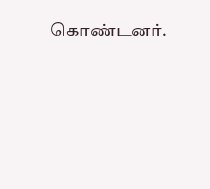கொண்டனர்.